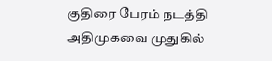குதிரை பேரம் நடத்தி அதிமுகவை முதுகில்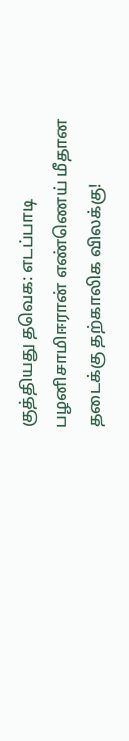குத்தியது தவெக: எடப்பாடி பழனிசாமிஈரான் எண்ணெய் மீதான தடைக்கு தற்காலிக விலக்கு!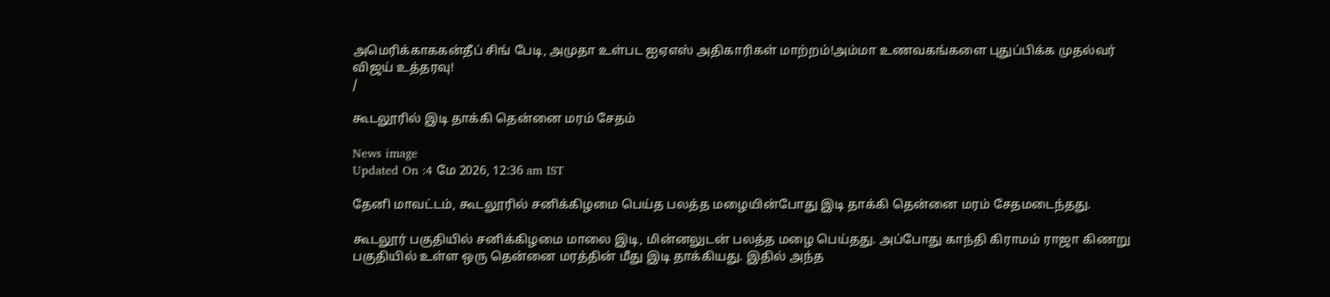அமெரிக்காககன்தீப் சிங் பேடி, அமுதா உள்பட ஐஏஎஸ் அதிகாரிகள் மாற்றம்!அம்மா உணவகங்களை புதுப்பிக்க முதல்வர் விஜய் உத்தரவு!
/

கூடலூரில் இடி தாக்கி தென்னை மரம் சேதம்

News image
Updated On :4 மே 2026, 12:36 am IST

தேனி மாவட்டம், கூடலூரில் சனிக்கிழமை பெய்த பலத்த மழையின்போது இடி தாக்கி தென்னை மரம் சேதமடைந்தது.

கூடலூர் பகுதியில் சனிக்கிழமை மாலை இடி, மின்னலுடன் பலத்த மழை பெய்தது. அப்போது காந்தி கிராமம் ராஜா கிணறு பகுதியில் உள்ள ஒரு தென்னை மரத்தின் மீது இடி தாக்கியது. இதில் அந்த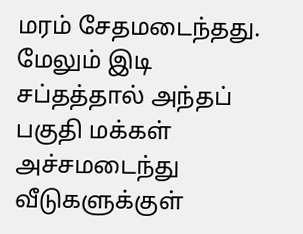மரம் சேதமடைந்தது. மேலும் இடி சப்தத்தால் அந்தப் பகுதி மக்கள் அச்சமடைந்து வீடுகளுக்குள்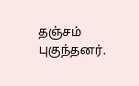தஞ்சம் புகுந்தனர்.